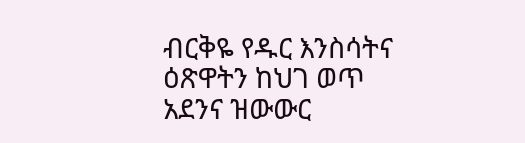ብርቅዬ የዱር እንስሳትና ዕጽዋትን ከህገ ወጥ አደንና ዝውውር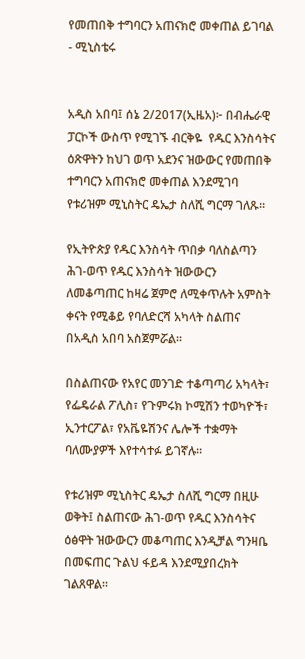የመጠበቅ ተግባርን አጠናክሮ መቀጠል ይገባል - ሚኒስቴሩ


አዲስ አበባ፤ ሰኔ 2/2017(ኢዜአ)፦ በብሔራዊ ፓርኮች ውስጥ የሚገኙ ብርቅዬ  የዱር እንስሳትና  ዕጽዋትን ከህገ ወጥ አደንና ዝውውር የመጠበቅ ተግባርን አጠናክሮ መቀጠል እንደሚገባ የቱሪዝም ሚኒስትር ዴኤታ ስለሺ ግርማ ገለጹ።

የኢትዮጵያ የዱር እንስሳት ጥበቃ ባለስልጣን ሕገ-ወጥ የዱር እንስሳት ዝውውርን ለመቆጣጠር ከዛሬ ጀምሮ ለሚቀጥሉት አምስት ቀናት የሚቆይ የባለድርሻ አካላት ስልጠና በአዲስ አበባ አስጀምሯል።

በስልጠናው የአየር መንገድ ተቆጣጣሪ አካላት፣ የፌዴራል ፖሊስ፣ የጉምሩክ ኮሚሽን ተወካዮች፣ ኢንተርፖል፣ የአቬዬሽንና ሌሎች ተቋማት ባለሙያዎች እየተሳተፉ ይገኛሉ።

የቱሪዝም ሚኒስትር ዴኤታ ስለሺ ግርማ በዚሁ ወቅት፤ ስልጠናው ሕገ-ወጥ የዱር እንስሳትና ዕፅዋት ዝውውርን መቆጣጠር እንዲቻል ግንዛቤ በመፍጠር ጉልህ ፋይዳ እንደሚያበረክት ገልጸዋል።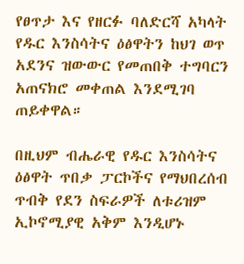የፀጥታ እና የዘርፉ ባለድርሻ አካላት የዱር እንስሳትና ዕፅዋትን ከህገ ወጥ አደንና ዝውውር የመጠበቅ ተግባርን አጠናክሮ መቀጠል እንደሚገባ ጠይቀዋል።

በዚህም ብሔራዊ የዱር እንስሳትና ዕፅዋት ጥበቃ ፓርኮችና የማህበረሰብ ጥብቅ የደን ስፍራዎች ለቱሪዝም ኢኮኖሚያዊ አቅም እንዲሆኑ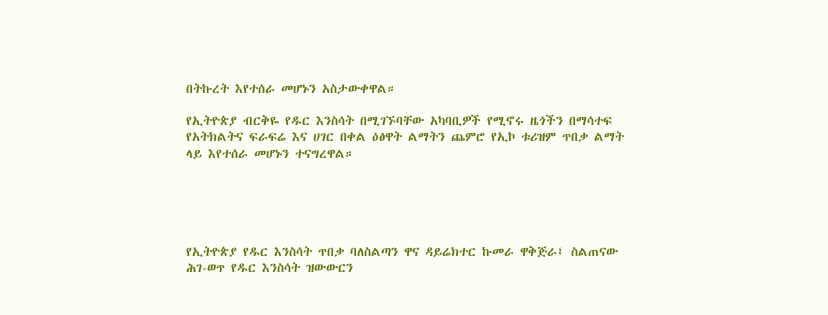በትኩረት እየተሰራ መሆኑን አስታውቀዋል።

የኢትዮጵያ ብርቅዬ የዱር እንስሳት በሚገኙባቸው አካባቢዎች የሚኖሩ ዜጎችን በማሳተፍ የአትክልትና ፍራፍሬ እና ሀገር በቀል ዕፅዋት ልማትን ጨምሮ የኢኮ ቱሪዝም ጥበቃ ልማት ላይ እየተሰራ መሆኑን ተናግረዋል።





የኢትዮጵያ የዱር እንስሳት ጥበቃ ባለስልጣን ዋና ዳይሬክተር ኩመራ ዋቅጅራ፤ ስልጠናው ሕገ-ወጥ የዱር እንስሳት ዝውውርን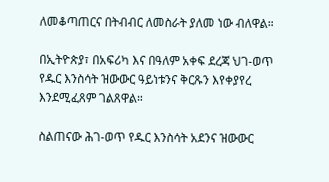ለመቆጣጠርና በትብብር ለመስራት ያለመ ነው ብለዋል።

በኢትዮጵያ፣ በአፍሪካ እና በዓለም አቀፍ ደረጃ ህገ-ወጥ የዱር እንስሳት ዝውውር ዓይነቱንና ቅርጹን እየቀያየረ እንደሚፈጸም ገልጸዋል።

ስልጠናው ሕገ-ወጥ የዱር እንስሳት አደንና ዝውውር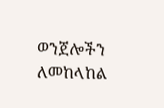ወንጀሎችን ለመከላከል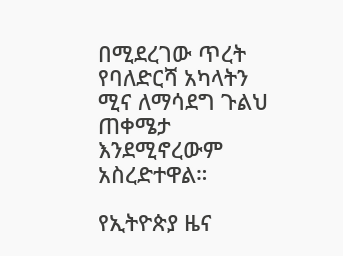በሚደረገው ጥረት የባለድርሻ አካላትን ሚና ለማሳደግ ጉልህ ጠቀሜታ እንደሚኖረውም አስረድተዋል።

የኢትዮጵያ ዜና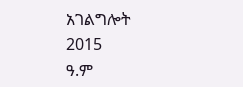አገልግሎት
2015
ዓ.ም